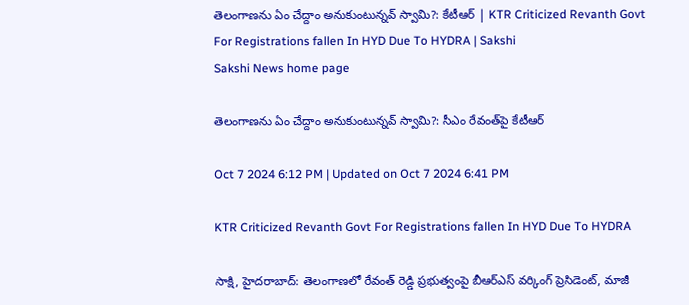తెలంగాణ‌ను ఏం చేద్దాం అనుకుంటున్న‌వ్ స్వామి?: కేటీఆర్‌ | KTR Criticized Revanth Govt For Registrations fallen In HYD Due To HYDRA | Sakshi
Sakshi News home page

తెలంగాణ‌ను ఏం చేద్దాం అనుకుంటున్న‌వ్ స్వామి?: సీఎం రేవంత్‌పై కేటీఆర్‌

Oct 7 2024 6:12 PM | Updated on Oct 7 2024 6:41 PM

KTR Criticized Revanth Govt For Registrations fallen In HYD Due To HYDRA

సాక్షి, హైదరాబాద్‌: తెలంగాణలో రేవంత్‌ రెడ్డి ప్రభుత్వంపై బీఆర్‌ఎస్‌ వర్కింగ్‌ ప్రెసిడెంట్‌, మాజీ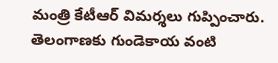మంత్రి కేటీఆర్‌ విమర్శలు గుప్పించారు. తెలంగాణ‌కు గుండెకాయ వంటి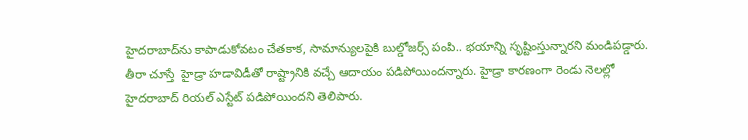హైద‌రాబాద్‌ను కాపాడుకోవ‌టం చేత‌కాక‌, సామాన్యుల‌పైకి బుల్డోజ‌ర్స్ పంపి.. భ‌యాన్ని సృష్టింస్తున్నారని మండిపడ్డారు. తీరా చూస్తే  హైడ్రా హడావిడీతో రాష్ట్రానికి వచ్చే ఆదాయం పడిపోయిందన్నారు. హైడ్రా కారణంగా రెండు నెలల్లో హైదరాబాద్‌ రియల్‌ ఎస్టేట్‌ పడిపోయిందని తెలిపారు.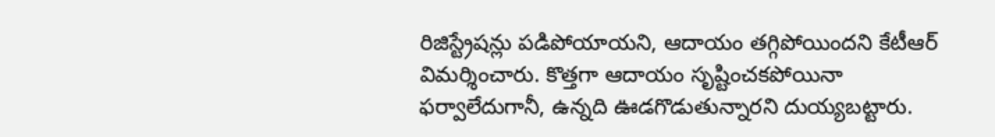రిజిస్ట్రేషన్లు పడిపోయాయని, ఆదాయం తగ్గిపోయిందని కేటీఆర్‌ విమర్శించారు. కొత్తగా ఆదాయం సృష్టించకపోయినా ఫర్వాలేదుగానీ, ఉన్నది ఊడగొడుతున్నారని దుయ్యబట్టారు.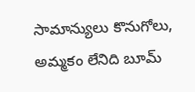సామాన్యులు కొనుగోలు, అమ్మ‌కం లేనిది బూమ్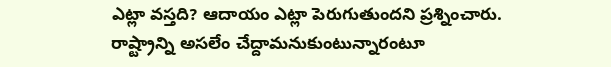ఎట్లా వ‌స్త‌ది? ఆదాయం ఎట్లా పెరుగుతుందని ప్రశ్నించారు. రాష్ట్రాన్ని అసలేం చేద్దామనుకుంటున్నారంటూ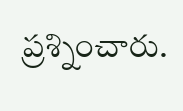ప్రశ్నించారు.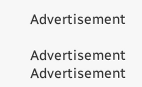Advertisement

Advertisement
Advertisement